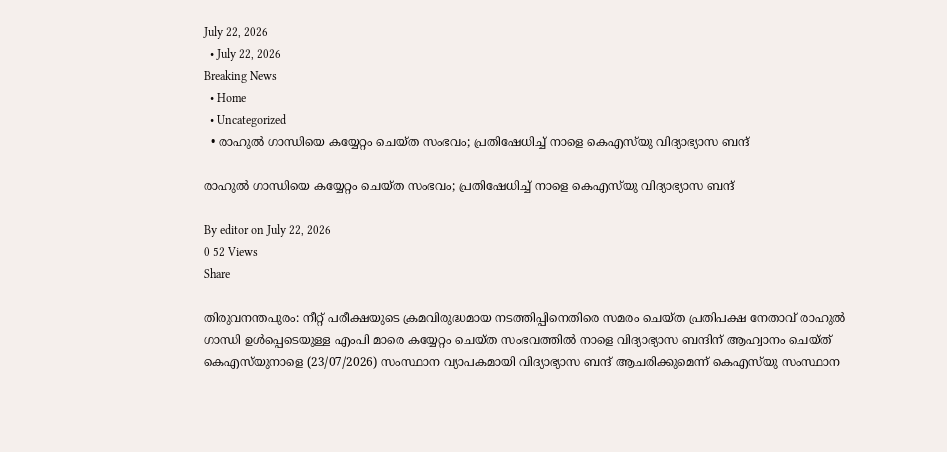July 22, 2026
  • July 22, 2026
Breaking News
  • Home
  • Uncategorized
  • രാഹുല്‍ ഗാന്ധിയെ കയ്യേറ്റം ചെയ്ത സംഭവം‌; പ്രതിഷേധിച്ച്‌ നാളെ കെഎസ്‍യു വിദ്യാഭ്യാസ ബന്ദ്

രാഹുല്‍ ഗാന്ധിയെ കയ്യേറ്റം ചെയ്ത സംഭവം‌; പ്രതിഷേധിച്ച്‌ നാളെ കെഎസ്‍യു വിദ്യാഭ്യാസ ബന്ദ്

By editor on July 22, 2026
0 52 Views
Share

തിരുവനന്തപുരം: നീറ്റ് പരീക്ഷയുടെ ക്രമവിരുദ്ധമായ നടത്തിപ്പിനെതിരെ സമരം ചെയ്ത പ്രതിപക്ഷ നേതാവ് രാഹുല്‍ ഗാന്ധി ഉള്‍പ്പെടെയുള്ള എംപി മാരെ കയ്യേറ്റം ചെയ്ത സംഭവത്തില്‍ നാളെ വിദ്യാഭ്യാസ ബന്ദിന് ആഹ്വാനം ചെയ്ത് കെഎസ്‍യുനാളെ (23/07/2026) സംസ്ഥാന വ്യാപകമായി വിദ്യാഭ്യാസ ബന്ദ് ആചരിക്കുമെന്ന് കെഎസ്‍യു സംസ്ഥാന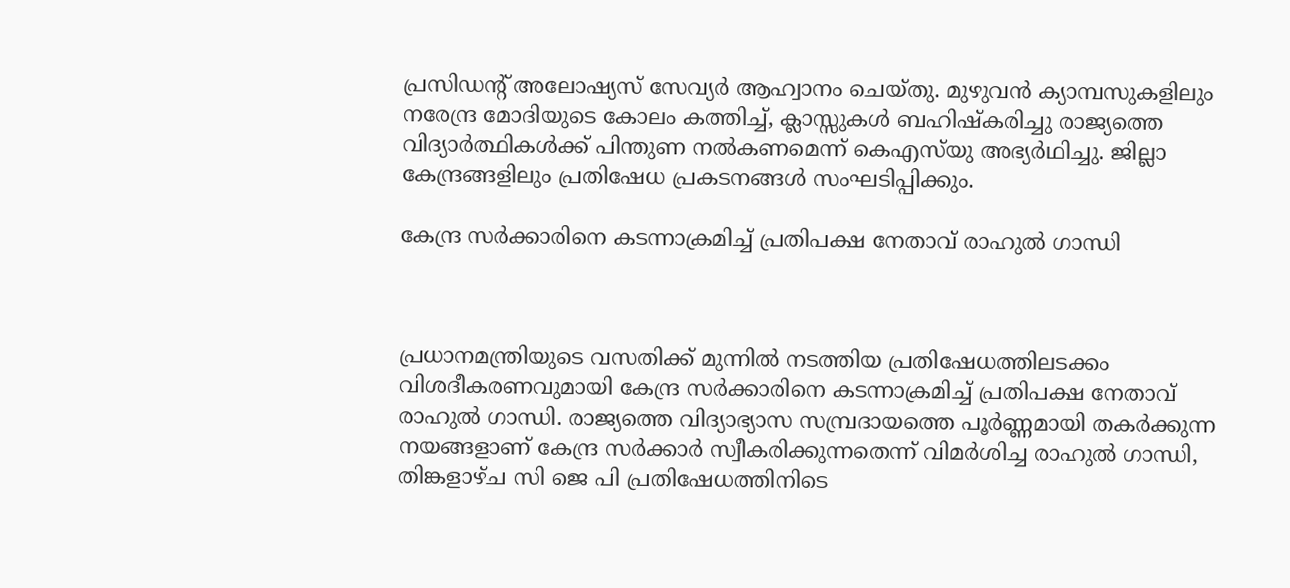പ്രസിഡന്റ് അലോഷ്യസ് സേവ്യർ ആഹ്വാനം ചെയ്തു. മുഴുവൻ ക്യാമ്പസുകളിലും നരേന്ദ്ര മോദിയുടെ കോലം കത്തിച്ച്‌, ക്ലാസ്സുകള്‍ ബഹിഷ്കരിച്ചു രാജ്യത്തെ വിദ്യാർത്ഥികള്‍ക്ക് പിന്തുണ നല്‍കണമെന്ന് കെഎസ്‍യു അഭ്യർഥിച്ചു. ജില്ലാ കേന്ദ്രങ്ങളിലും പ്രതിഷേധ പ്രകടനങ്ങള്‍ സംഘടിപ്പിക്കും.

കേന്ദ്ര സർക്കാരിനെ കടന്നാക്രമിച്ച്‌ പ്രതിപക്ഷ നേതാവ് രാഹുല്‍ ഗാന്ധി



പ്രധാനമന്ത്രിയുടെ വസതിക്ക് മുന്നില്‍ നടത്തിയ പ്രതിഷേധത്തിലടക്കം വിശദീകരണവുമായി കേന്ദ്ര സർക്കാരിനെ കടന്നാക്രമിച്ച്‌ പ്രതിപക്ഷ നേതാവ് രാഹുല്‍ ഗാന്ധി. രാജ്യത്തെ വിദ്യാഭ്യാസ സമ്പ്രദായത്തെ പൂർണ്ണമായി തകർക്കുന്ന നയങ്ങളാണ് കേന്ദ്ര സർക്കാർ സ്വീകരിക്കുന്നതെന്ന് വിമർശിച്ച രാഹുല്‍ ഗാന്ധി, തിങ്കളാഴ്ച സി ജെ പി പ്രതിഷേധത്തിനിടെ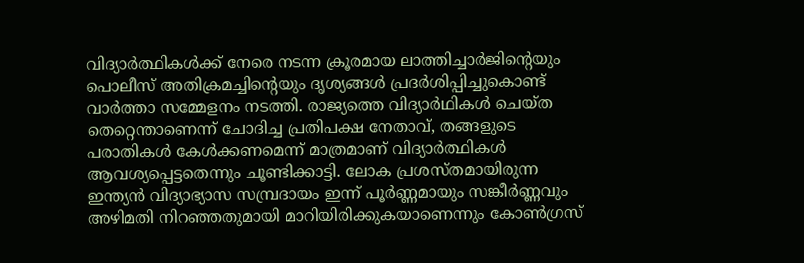വിദ്യാർത്ഥികള്‍ക്ക് നേരെ നടന്ന ക്രൂരമായ ലാത്തിച്ചാർജിന്റെയും പൊലീസ് അതിക്രമച്ചിന്‍റെയും ദൃശ്യങ്ങള്‍ പ്രദർശിപ്പിച്ചുകൊണ്ട് വാർത്താ സമ്മേളനം നടത്തി. രാജ്യത്തെ വിദ്യാർഥികള്‍ ചെയ്ത തെറ്റെന്താണെന്ന് ചോദിച്ച പ്രതിപക്ഷ നേതാവ്, തങ്ങളുടെ പരാതികള്‍ കേള്‍ക്കണമെന്ന് മാത്രമാണ് വിദ്യാർത്ഥികള്‍ ആവശ്യപ്പെട്ടതെന്നും ചൂണ്ടിക്കാട്ടി. ലോക പ്രശസ്തമായിരുന്ന ഇന്ത്യൻ വിദ്യാഭ്യാസ സമ്പ്രദായം ഇന്ന് പൂർണ്ണമായും സങ്കീർണ്ണവും അഴിമതി നിറഞ്ഞതുമായി മാറിയിരിക്കുകയാണെന്നും കോണ്‍ഗ്രസ്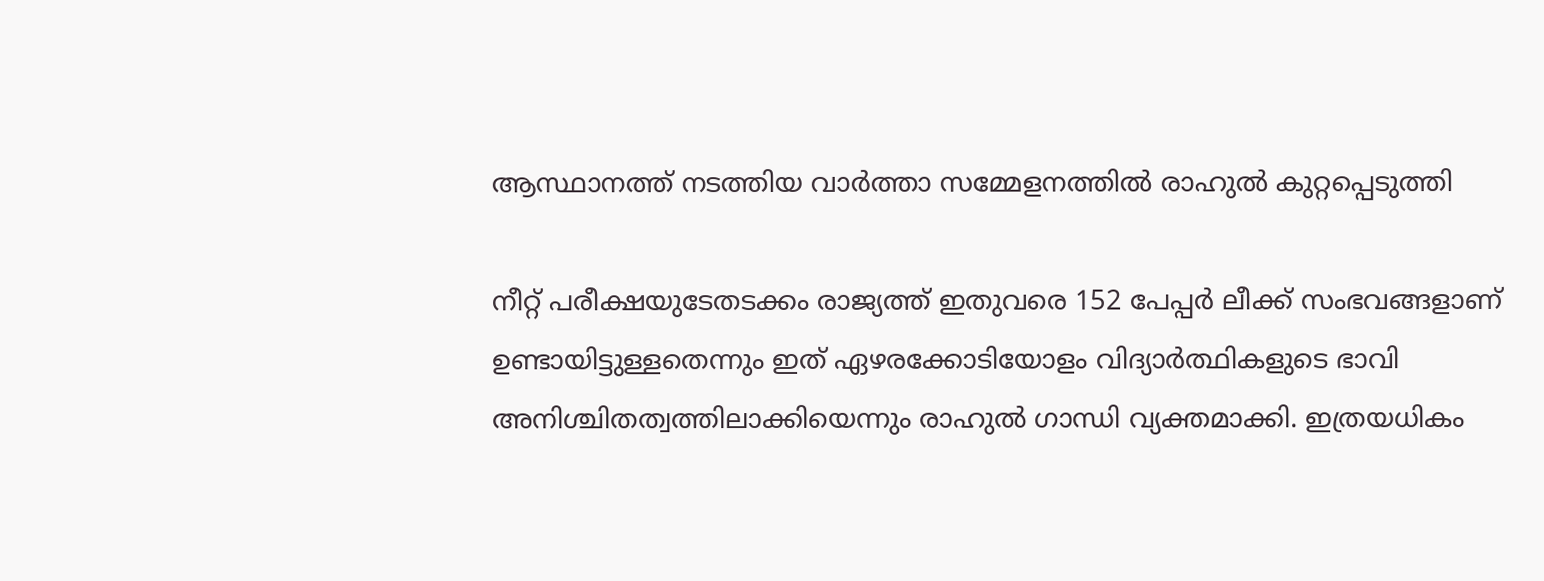ആസ്ഥാനത്ത് നടത്തിയ വാർത്താ സമ്മേളനത്തില്‍ രാഹുല്‍ കുറ്റപ്പെടുത്തി

നീറ്റ് പരീക്ഷയുടേതടക്കം രാജ്യത്ത് ഇതുവരെ 152 പേപ്പർ ലീക്ക് സംഭവങ്ങളാണ് ഉണ്ടായിട്ടുള്ളതെന്നും ഇത് ഏഴരക്കോടിയോളം വിദ്യാർത്ഥികളുടെ ഭാവി അനിശ്ചിതത്വത്തിലാക്കിയെന്നും രാഹുല്‍ ഗാന്ധി വ്യക്തമാക്കി. ഇത്രയധികം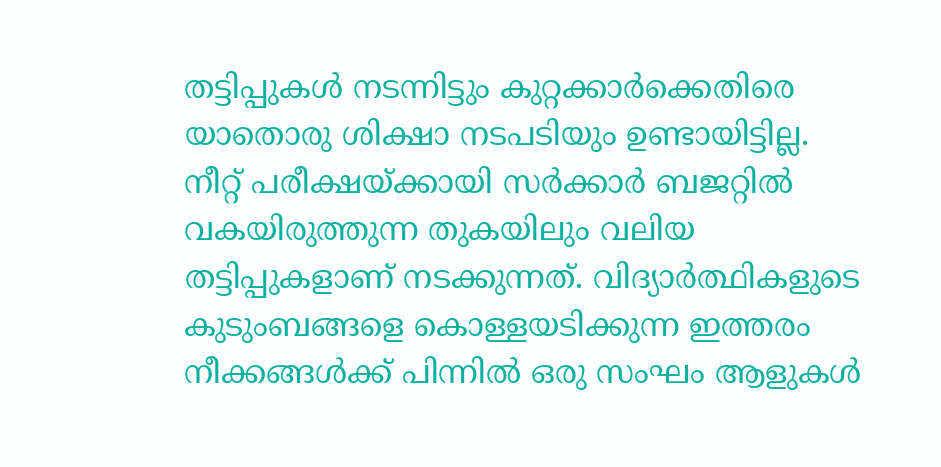തട്ടിപ്പുകള്‍ നടന്നിട്ടും കുറ്റക്കാർക്കെതിരെ യാതൊരു ശിക്ഷാ നടപടിയും ഉണ്ടായിട്ടില്ല. നീറ്റ് പരീക്ഷയ്ക്കായി സർക്കാർ ബജറ്റില്‍ വകയിരുത്തുന്ന തുകയിലും വലിയ തട്ടിപ്പുകളാണ് നടക്കുന്നത്. വിദ്യാർത്ഥികളുടെ കുടുംബങ്ങളെ കൊള്ളയടിക്കുന്ന ഇത്തരം നീക്കങ്ങള്‍ക്ക് പിന്നില്‍ ഒരു സംഘം ആളുകള്‍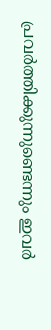പ്രവർത്തിക്കുന്നുണ്ടെന്നും ഇവർ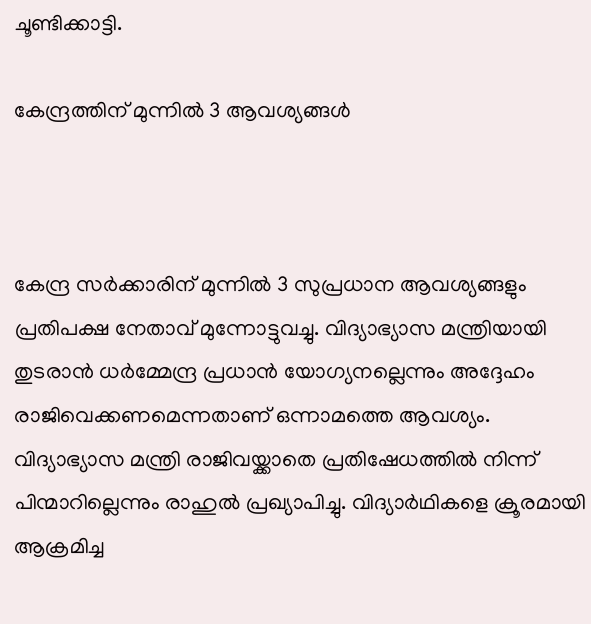ചൂണ്ടിക്കാട്ടി.

കേന്ദ്രത്തിന് മുന്നില്‍ 3 ആവശ്യങ്ങള്‍



കേന്ദ്ര സർക്കാരിന് മുന്നില്‍ 3 സുപ്രധാന ആവശ്യങ്ങളും പ്രതിപക്ഷ നേതാവ് മുന്നോട്ടുവച്ചു. വിദ്യാഭ്യാസ മന്ത്രിയായി തുടരാൻ ധർമ്മേന്ദ്ര പ്രധാൻ യോഗ്യനല്ലെന്നും അദ്ദേഹം രാജിവെക്കണമെന്നതാണ് ഒന്നാമത്തെ ആവശ്യം. വിദ്യാഭ്യാസ മന്ത്രി രാജിവയ്ക്കാതെ പ്രതിഷേധത്തില്‍ നിന്ന് പിന്മാറില്ലെന്നും രാഹുല്‍ പ്രഖ്യാപിച്ചു. വിദ്യാർഥികളെ ക്രൂരമായി ആക്രമിച്ച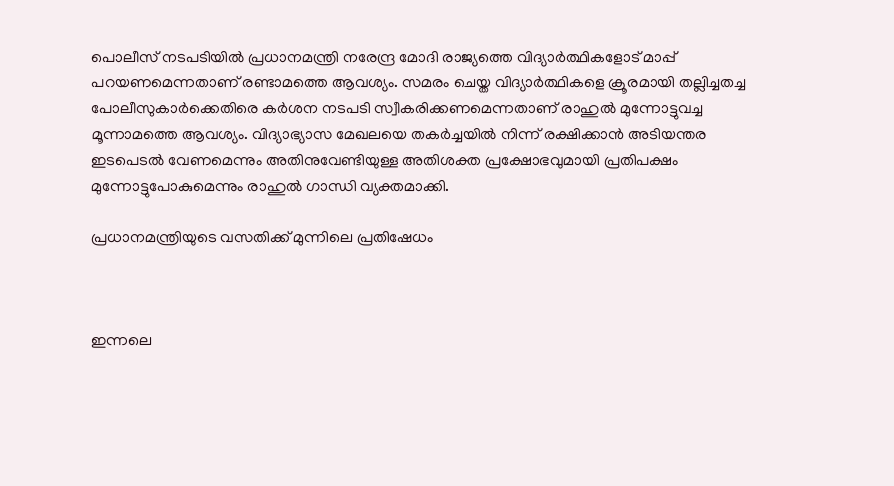പൊലീസ് നടപടിയില്‍ പ്രധാനമന്ത്രി നരേന്ദ്ര മോദി രാജ്യത്തെ വിദ്യാർത്ഥികളോട് മാപ്പ് പറയണമെന്നതാണ് രണ്ടാമത്തെ ആവശ്യം. സമരം ചെയ്ത വിദ്യാർത്ഥികളെ ക്രൂരമായി തല്ലിച്ചതച്ച പോലീസുകാർക്കെതിരെ കർശന നടപടി സ്വീകരിക്കണമെന്നതാണ് രാഹുല്‍ മുന്നോട്ടുവച്ച മൂന്നാമത്തെ ആവശ്യം. വിദ്യാഭ്യാസ മേഖലയെ തകർച്ചയില്‍ നിന്ന് രക്ഷിക്കാൻ അടിയന്തര ഇടപെടല്‍ വേണമെന്നും അതിനുവേണ്ടിയുള്ള അതിശക്ത പ്രക്ഷോഭവുമായി പ്രതിപക്ഷം മുന്നോട്ടുപോകുമെന്നും രാഹുല്‍ ഗാന്ധി വ്യക്തമാക്കി.

പ്രധാനമന്ത്രിയുടെ വസതിക്ക് മുന്നിലെ പ്രതിഷേധം



ഇന്നലെ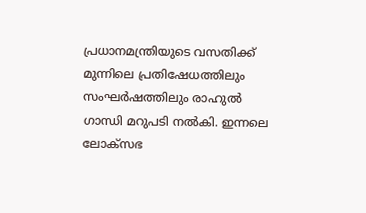പ്രധാനമന്ത്രിയുടെ വസതിക്ക് മുന്നിലെ പ്രതിഷേധത്തിലും സംഘർഷത്തിലും രാഹുല്‍ ഗാന്ധി മറുപടി നല്‍കി. ഇന്നലെ ലോക്സഭ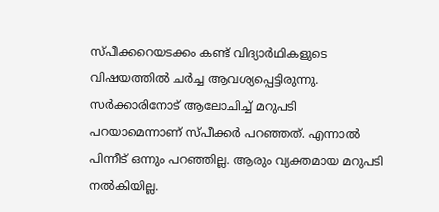സ്പീക്കറെയടക്കം കണ്ട് വിദ്യാർഥികളുടെ വിഷയത്തില്‍ ചർച്ച ആവശ്യപ്പെട്ടിരുന്നു. സർക്കാരിനോട് ആലോചിച്ച്‌ മറുപടി പറയാമെന്നാണ് സ്പീക്കർ പറഞ്ഞത്. എന്നാല്‍ പിന്നീട് ഒന്നും പറഞ്ഞില്ല. ആരും വ്യക്തമായ മറുപടി നല്‍കിയില്ല.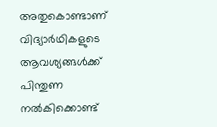അതുകൊണ്ടാണ് വിദ്യാർഥികളുടെ ആവശ്യങ്ങള്‍ക്ക് പിന്തുണ നല്‍കിക്കൊണ്ട്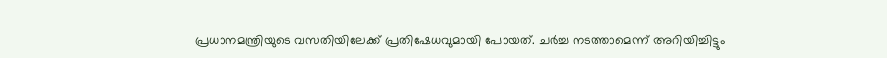പ്രധാനമന്ത്രിയുടെ വസതിയിലേക്ക് പ്രതിഷേധവുമായി പോയത്. ചർച്ച നടത്താമെന്ന് അറിയിച്ചിട്ടും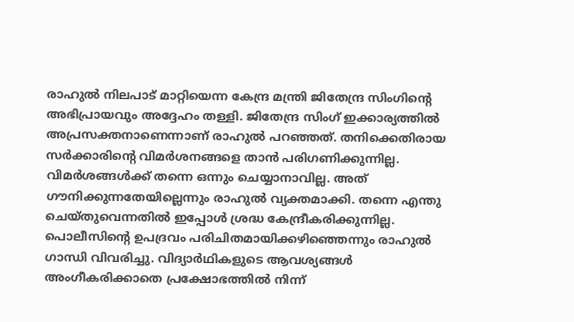രാഹുല്‍ നിലപാട് മാറ്റിയെന്ന കേന്ദ്ര മന്ത്രി ജിതേന്ദ്ര സിംഗിന്‍റെ അഭിപ്രായവും അദ്ദേഹം തള്ളി. ജിതേന്ദ്ര സിംഗ് ഇക്കാര്യത്തില്‍ അപ്രസക്തനാണെന്നാണ് രാഹുല്‍ പറഞ്ഞത്. തനിക്കെതിരായ സർക്കാരിന്‍റെ വിമർശനങ്ങളെ താൻ പരിഗണിക്കുന്നില്ല. വിമർശങ്ങള്‍ക്ക് തന്നെ ഒന്നും ചെയ്യാനാവില്ല. അത് ഗൗനിക്കുന്നതേയില്ലെന്നും രാഹുല്‍ വ്യക്തമാക്കി. തന്നെ എന്തു ചെയ്തുവെന്നതില്‍ ഇപ്പോള്‍ ശ്രദ്ധ കേന്ദ്രീകരിക്കുന്നില്ല. പൊലീസിൻ്റെ ഉപദ്രവം പരിചിതമായിക്കഴിഞ്ഞെന്നും രാഹുല്‍ ഗാന്ധി വിവരിച്ചു. വിദ്യാർഥികളുടെ ആവശ്യങ്ങള്‍ അംഗീകരിക്കാതെ പ്രക്ഷോഭത്തില്‍ നിന്ന്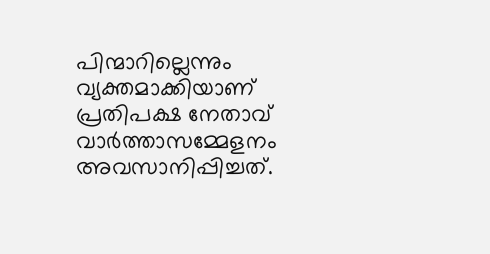പിന്മാറില്ലെന്നും വ്യക്തമാക്കിയാണ് പ്രതിപക്ഷ നേതാവ് വാർത്താസമ്മേളനം അവസാനിപ്പിച്ചത്.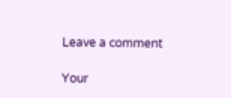Leave a comment

Your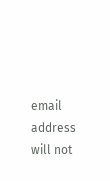email address will not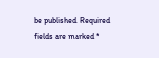be published. Required fields are marked *